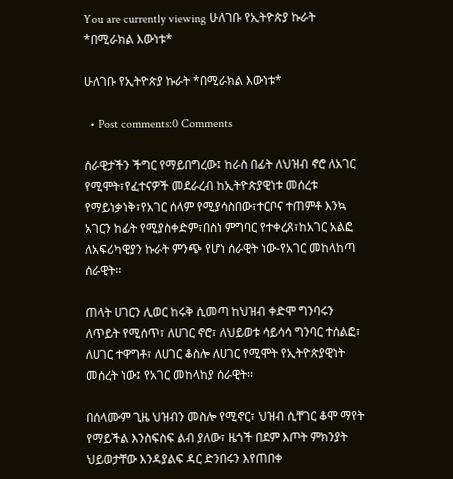You are currently viewing ሁለገቡ የኢትዮጵያ ኩራት  *በሚራክል እውነቱ*

ሁለገቡ የኢትዮጵያ ኩራት *በሚራክል እውነቱ*

  • Post comments:0 Comments

ሰራዊታችን ችግር የማይበግረው፤ ከራስ በፊት ለህዝብ ኖሮ ለአገር የሚሞት፣የፈተናዎች መደራረብ ከኢትዮጵያዊነቱ መሰረቱ የማይነቃነቅ፣የአገር ሰላም የሚያሳስበው፣ተርቦና ተጠምቶ እንኳ አገርን ከፊት የሚያስቀድም፣በስነ ምግባር የተቀረጸ፣ከአገር አልፎ ለአፍሪካዊያን ኩራት ምንጭ የሆነ ሰራዊት ነው-የአገር መከላከጣ ሰራዊት፡፡

ጠላት ሀገርን ሊወር ከሩቅ ሲመጣ ከህዝብ ቀድሞ ግንባሩን ለጥይት የሚሰጥ፣ ለሀገር ኖሮ፣ ለህይወቱ ሳይሳሳ ግንባር ተሰልፎ፣ ለሀገር ተዋግቶ፣ ለሀገር ቆስሎ ለሀገር የሚሞት የኢትዮጵያዊነት መሰረት ነው፤ የአገር መከላከያ ሰራዊት፡፡

በሰላሙም ጊዜ ህዝብን መስሎ የሚኖር፣ ህዝብ ሲቸገር ቆሞ ማየት የማይችል እንስፍስፍ ልብ ያለው፣ ዜጎች በደም እጦት ምክንያት ህይወታቸው እንዳያልፍ ዳር ድንበሩን እየጠበቀ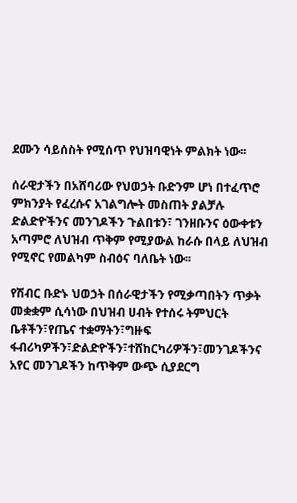ደሙን ሳይሰስት የሚሰጥ የህዝባዊነት ምልክት ነው፡፡

ሰራዊታችን በአሸባሪው የህወኃት ቡድንም ሆነ በተፈጥሮ ምክንያት የፈረሱና አገልግሎት መስጠት ያልቻሉ ድልድዮችንና መንገዶችን ጉልበቱን፣ ገንዘቡንና ዕውቀቱን አጣምሮ ለህዝብ ጥቅም የሚያውል ከራሱ በላይ ለህዝብ የሚኖር የመልካም ስብዕና ባለቤት ነው፡፡

የሽብር ቡድኑ ህወኃት በሰራዊታችን የሚቃጣበትን ጥቃት መቋቋም ሲሳነው በህዝብ ሀብት የተሰሩ ትምህርት ቤቶችን፣የጤና ተቋማትን፣ግዙፍ ፋብሪካዎችን፣ድልድዮችን፣ተሸከርካሪዎችን፣መንገዶችንና አየር መንገዶችን ከጥቅም ውጭ ሲያደርግ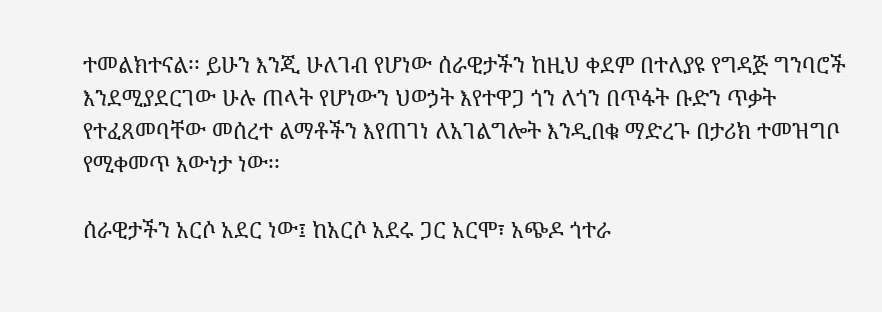ተመልክተናል፡፡ ይሁን እንጂ ሁለገብ የሆነው ሰራዊታችን ከዚህ ቀደም በተለያዩ የግዳጅ ግንባሮች እንደሚያደርገው ሁሉ ጠላት የሆነውን ህወኃት እየተዋጋ ጎን ለጎን በጥፋት ቡድን ጥቃት የተፈጸመባቸው መሰረተ ልማቶችን እየጠገነ ለአገልግሎት እንዲበቁ ማድረጉ በታሪክ ተመዝግቦ የሚቀመጥ እውነታ ነው፡፡

ሰራዊታችን አርሶ አደር ነው፤ ከአርሶ አደሩ ጋር አርሞ፣ አጭዶ ጎተራ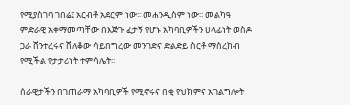የሚያስገባ ገበሬ፤ አርብቶ አደርም ነው፡፡ መሐንዲስም ነው፡፡ መልካዓ ምድራዊ አቀማመጣቸው በእጅጉ ፈታኝ የሆኑ አካባቢዎችን ሀላፊነት ወስዶ ጋራ ሸንተረሩና ሸለቆው ሳይበግረው መንገድና ድልድይ ስርቶ ማስረከብ የሚችል የታታሪነት ተምሳሌት፡፡

ሰራዊታችን በገጠራማ አካባቢዎች የሚኖሩና በቂ የህክምና አገልግሎት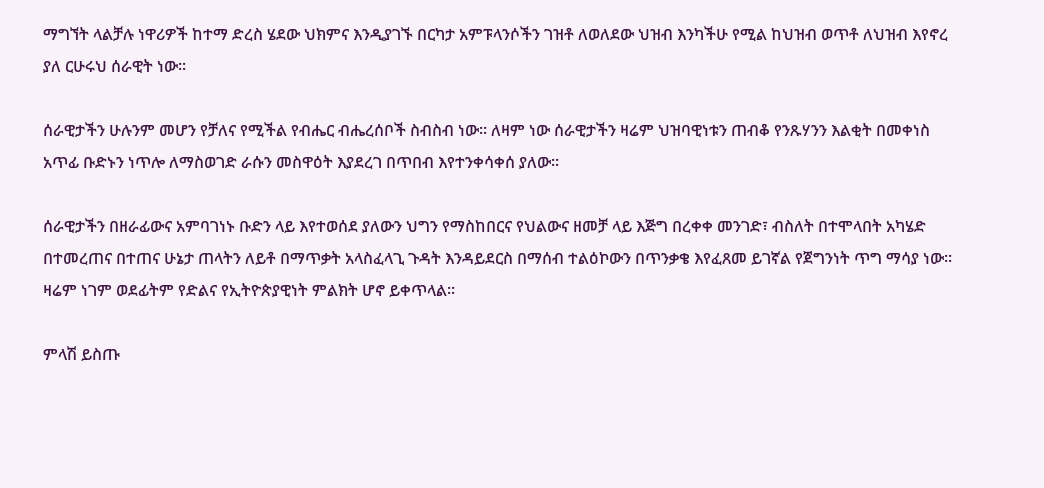ማግኘት ላልቻሉ ነዋሪዎች ከተማ ድረስ ሄደው ህክምና እንዲያገኙ በርካታ አምፑላንሶችን ገዝቶ ለወለደው ህዝብ እንካችሁ የሚል ከህዝብ ወጥቶ ለህዝብ እየኖረ ያለ ርሁሩህ ሰራዊት ነው፡፡

ሰራዊታችን ሁሉንም መሆን የቻለና የሚችል የብሔር ብሔረሰቦች ስብስብ ነው፡፡ ለዛም ነው ሰራዊታችን ዛሬም ህዝባዊነቱን ጠብቆ የንጹሃንን እልቂት በመቀነስ አጥፊ ቡድኑን ነጥሎ ለማስወገድ ራሱን መስዋዕት እያደረገ በጥበብ እየተንቀሳቀሰ ያለው፡፡

ሰራዊታችን በዘራፊውና አምባገነኑ ቡድን ላይ እየተወሰደ ያለውን ህግን የማስከበርና የህልውና ዘመቻ ላይ እጅግ በረቀቀ መንገድ፣ ብስለት በተሞላበት አካሄድ በተመረጠና በተጠና ሁኔታ ጠላትን ለይቶ በማጥቃት አላስፈላጊ ጉዳት እንዳይደርስ በማሰብ ተልዕኮውን በጥንቃቄ እየፈጸመ ይገኛል የጀግንነት ጥግ ማሳያ ነው፡፡ ዛሬም ነገም ወደፊትም የድልና የኢትዮጵያዊነት ምልክት ሆኖ ይቀጥላል፡፡

ምላሽ ይስጡ